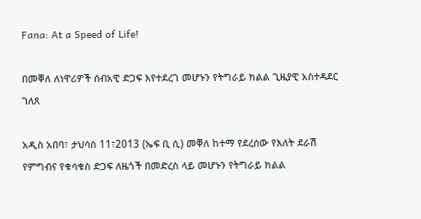Fana: At a Speed of Life!

በመቐለ ለነዋሪዎች ሰብአዊ ድጋፍ እየተደረገ መሆኑን የትግራይ ክልል ጊዜያዊ አስተዳደር ገለጸ

አዲስ አበባ፣ ታህሳስ 11፣2013 (ኤፍ ቢ ሲ) መቐለ ከተማ የደረሰው የእለት ደራሽ የምግብና የቁሳቁስ ድጋፍ ለዜጎች በመድረስ ላይ መሆኑን የትግራይ ክልል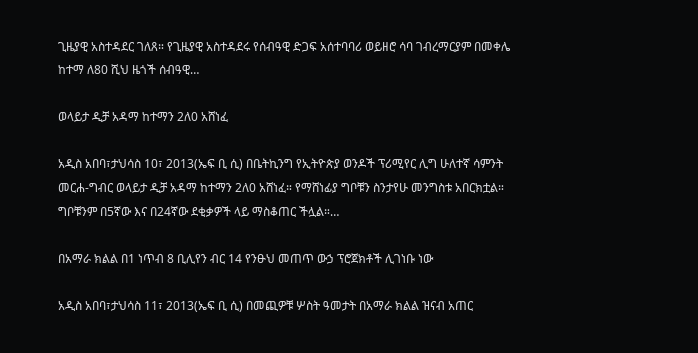ጊዜያዊ አስተዳደር ገለጸ። የጊዜያዊ አስተዳደሩ የሰብዓዊ ድጋፍ አሰተባባሪ ወይዘሮ ሳባ ገብረማርያም በመቀሌ ከተማ ለ80 ሺህ ዜጎች ሰብዓዊ…

ወላይታ ዲቻ አዳማ ከተማን 2ለ0 አሸነፈ

አዲስ አበባ፣ታህሳስ 10፣ 2013(ኤፍ ቢ ሲ) በቤትኪንግ የኢትዮጵያ ወንዶች ፕሪሚየር ሊግ ሁለተኛ ሳምንት መርሐ-ግብር ወላይታ ዲቻ አዳማ ከተማን 2ለ0 አሸነፈ። የማሸነፊያ ግቦቹን ስንታየሁ መንግስቱ አበርክቷል። ግቦቹንም በ5ኛው እና በ24ኛው ደቂቃዎች ላይ ማስቆጠር ችሏል።…

በአማራ ክልል በ1 ነጥብ 8 ቢሊየን ብር 14 የንፁህ መጠጥ ውኃ ፕሮጀክቶች ሊገነቡ ነው

አዲስ አበባ፣ታህሳስ 11፣ 2013(ኤፍ ቢ ሲ) በመጪዎቹ ሦስት ዓመታት በአማራ ክልል ዝናብ አጠር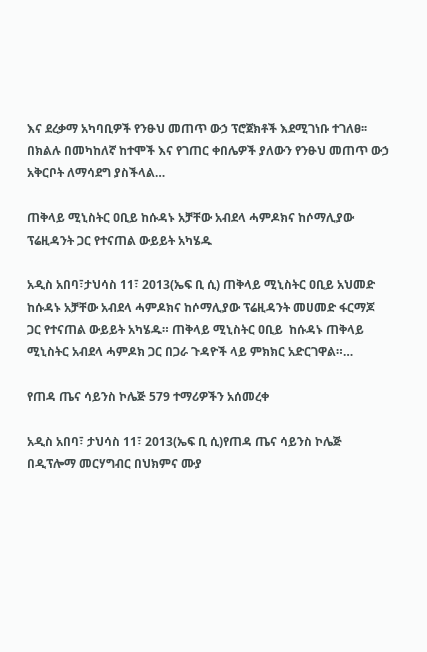እና ደረቃማ አካባቢዎች የንፁህ መጠጥ ውኃ ፕሮጀክቶች እደሚገነቡ ተገለፀ፡፡ በክልሉ በመካከለኛ ከተሞች እና የገጠር ቀበሌዎች ያለውን የንፁህ መጠጥ ውኃ አቅርቦት ለማሳደግ ያስችላል…

ጠቅላይ ሚኒስትር ዐቢይ ከሱዳኑ አቻቸው አብደላ ሓምዶክና ከሶማሊያው ፕሬዚዳንት ጋር የተናጠል ውይይት አካሄዱ

አዲስ አበባ፣ታህሳስ 11፣ 2013(ኤፍ ቢ ሲ) ጠቅላይ ሚኒስትር ዐቢይ አህመድ ከሱዳኑ አቻቸው አብደላ ሓምዶክና ከሶማሊያው ፕሬዚዳንት መሀመድ ፋርማጆ ጋር የተናጠል ውይይት አካሄዱ። ጠቅላይ ሚኒስትር ዐቢይ  ከሱዳኑ ጠቅላይ ሚኒስትር አብደላ ሓምዶክ ጋር በጋራ ጉዳዮች ላይ ምክክር አድርገዋል።…

የጠዳ ጤና ሳይንስ ኮሌጅ 579 ተማሪዎችን አሰመረቀ

አዲስ አበባ፣ ታህሳስ 11፣ 2013(ኤፍ ቢ ሲ)የጠዳ ጤና ሳይንስ ኮሌጅ በዲፕሎማ መርሃግብር በህክምና ሙያ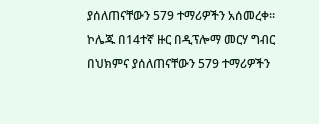ያሰለጠናቸውን 579 ተማሪዎችን አሰመረቀ። ኮሌጁ በ14ተኛ ዙር በዲፕሎማ መርሃ ግብር በህክምና ያሰለጠናቸውን 579 ተማሪዎችን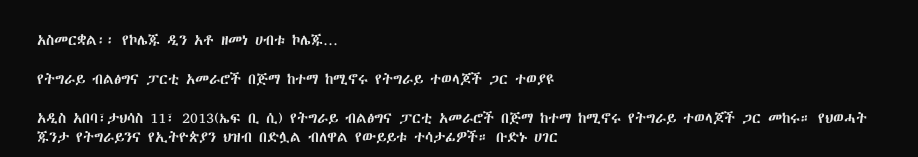አስመርቋል፡፡ የኮሌጁ ዲን አቶ ዘመነ ሀብቱ ኮሌጁ…

የትግራይ ብልፅግና ፓርቲ አመራሮች በጅማ ከተማ ከሚኖሩ የትግራይ ተወላጆች ጋር ተወያዩ

አዲስ አበባ፣ታህሳስ 11፣ 2013(ኤፍ ቢ ሲ) የትግራይ ብልፅግና ፓርቲ አመራሮች በጅማ ከተማ ከሚኖሩ የትግራይ ተወላጆች ጋር መከሩ። የህወሓት ጁንታ የትግራይንና የኢትዮጵያን ህዝብ በድሏል ብለዋል የውይይቱ ተሳታፊዎች። ቡድኑ ሀገር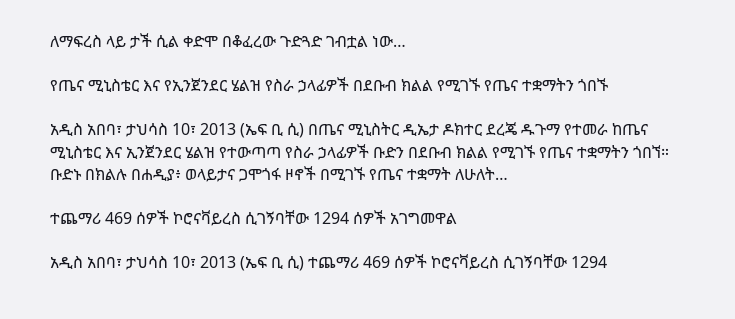ለማፍረስ ላይ ታች ሲል ቀድሞ በቆፈረው ጉድጓድ ገብቷል ነው…

የጤና ሚኒስቴር እና የኢንጀንደር ሄልዝ የስራ ኃላፊዎች በደቡብ ክልል የሚገኙ የጤና ተቋማትን ጎበኙ

አዲስ አበባ፣ ታህሳስ 10፣ 2013 (ኤፍ ቢ ሲ) በጤና ሚኒስትር ዲኤታ ዶክተር ደረጄ ዱጉማ የተመራ ከጤና ሚኒስቴር እና ኢንጀንደር ሄልዝ የተውጣጣ የስራ ኃላፊዎች ቡድን በደቡብ ክልል የሚገኙ የጤና ተቋማትን ጎበኘ። ቡድኑ በክልሉ በሐዲያ፥ ወላይታና ጋሞጎፋ ዞኖች በሚገኙ የጤና ተቋማት ለሁለት…

ተጨማሪ 469 ሰዎች ኮሮናቫይረስ ሲገኝባቸው 1294 ሰዎች አገግመዋል

አዲስ አበባ፣ ታህሳስ 10፣ 2013 (ኤፍ ቢ ሲ) ተጨማሪ 469 ሰዎች ኮሮናቫይረስ ሲገኝባቸው 1294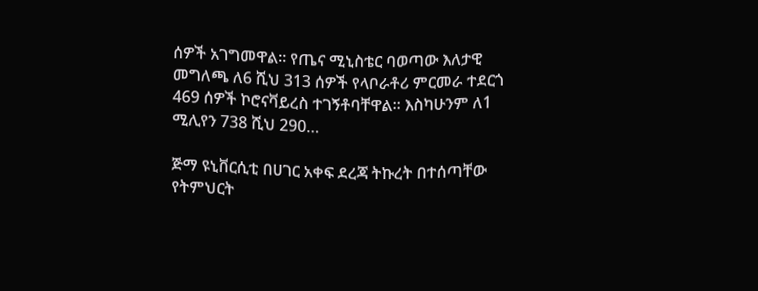ሰዎች አገግመዋል። የጤና ሚኒስቴር ባወጣው እለታዊ መግለጫ ለ6 ሺህ 313 ሰዎች የላቦራቶሪ ምርመራ ተደርጎ 469 ሰዎች ኮሮናቫይረስ ተገኝቶባቸዋል። እስካሁንም ለ1 ሚሊየን 738 ሺህ 290…

ጅማ ዩኒቨርሲቲ በሀገር አቀፍ ደረጃ ትኩረት በተሰጣቸው የትምህርት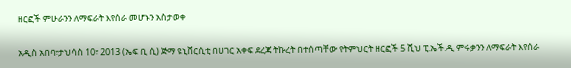ዘርፎች ምሁራንን ለማፍራት እየሰራ መሆኑን አስታወቀ

አዲስ አበባ፣ታህሳስ 10፣ 2013 (ኤፍ ቢ ሲ) ጅማ ዩኒቨርሲቲ በሀገር አቀፍ ደረጃ ትኩረት በተሰጣቸው የትምህርት ዘርፎች 5 ሺህ ፒ.ኤች.ዲ ምሩቃንን ለማፍራት እየሰራ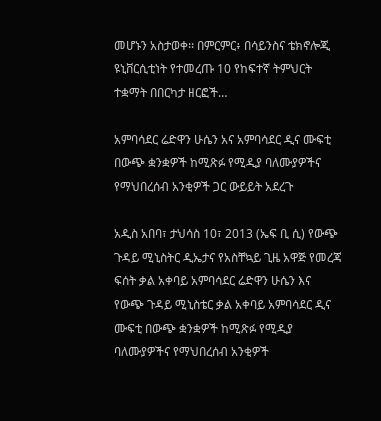መሆኑን አስታወቀ፡፡ በምርምር፥ በሳይንስና ቴክኖሎጂ ዩኒቨርሲቲነት የተመረጡ 10 የከፍተኛ ትምህርት ተቋማት በበርካታ ዘርፎች…

አምባሳደር ሬድዋን ሁሴን አና አምባሳደር ዲና ሙፍቲ በውጭ ቋንቋዎች ከሚጽፉ የሚዲያ ባለሙያዎችና የማህበረሰብ አንቂዎች ጋር ውይይት አደረጉ

አዲስ አበባ፣ ታህሳስ 10፣ 2013 (ኤፍ ቢ ሲ) የውጭ ጉዳይ ሚኒስትር ዲኤታና የአስቸኳይ ጊዜ አዋጅ የመረጃ ፍሰት ቃል አቀባይ አምባሳደር ሬድዋን ሁሴን እና የውጭ ጉዳይ ሚኒስቴር ቃል አቀባይ አምባሳደር ዲና ሙፍቲ በውጭ ቋንቋዎች ከሚጽፉ የሚዲያ ባለሙያዎችና የማህበረሰብ አንቂዎች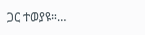ጋር ተወያዩ።…